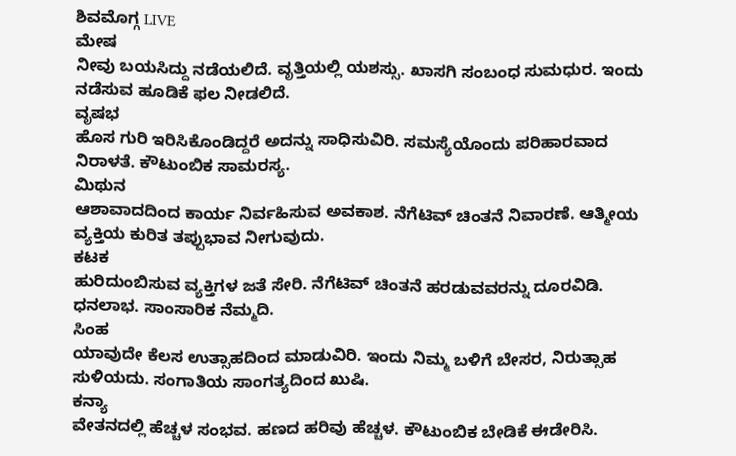ಶಿವಮೊಗ್ಗ LIVE
ಮೇಷ
ನೀವು ಬಯಸಿದ್ದು ನಡೆಯಲಿದೆ. ವೃತ್ತಿಯಲ್ಲಿ ಯಶಸ್ಸು. ಖಾಸಗಿ ಸಂಬಂಧ ಸುಮಧುರ. ಇಂದು ನಡೆಸುವ ಹೂಡಿಕೆ ಫಲ ನೀಡಲಿದೆ.
ವೃಷಭ
ಹೊಸ ಗುರಿ ಇರಿಸಿಕೊಂಡಿದ್ದರೆ ಅದನ್ನು ಸಾಧಿಸುವಿರಿ. ಸಮಸ್ಯೆಯೊಂದು ಪರಿಹಾರವಾದ ನಿರಾಳತೆ. ಕೌಟುಂಬಿಕ ಸಾಮರಸ್ಯ.
ಮಿಥುನ
ಆಶಾವಾದದಿಂದ ಕಾರ್ಯ ನಿರ್ವಹಿಸುವ ಅವಕಾಶ. ನೆಗೆಟಿವ್ ಚಿಂತನೆ ನಿವಾರಣೆ. ಆತ್ಮೀಯ ವ್ಯಕ್ತಿಯ ಕುರಿತ ತಪ್ಪುಭಾವ ನೀಗುವುದು.
ಕಟಕ
ಹುರಿದುಂಬಿಸುವ ವ್ಯಕ್ತಿಗಳ ಜತೆ ಸೇರಿ. ನೆಗೆಟಿವ್ ಚಿಂತನೆ ಹರಡುವವರನ್ನು ದೂರವಿಡಿ. ಧನಲಾಭ. ಸಾಂಸಾರಿಕ ನೆಮ್ಮದಿ.
ಸಿಂಹ
ಯಾವುದೇ ಕೆಲಸ ಉತ್ಸಾಹದಿಂದ ಮಾಡುವಿರಿ. ಇಂದು ನಿಮ್ಮ ಬಳಿಗೆ ಬೇಸರ, ನಿರುತ್ಸಾಹ ಸುಳಿಯದು. ಸಂಗಾತಿಯ ಸಾಂಗತ್ಯದಿಂದ ಖುಷಿ.
ಕನ್ಯಾ
ವೇತನದಲ್ಲಿ ಹೆಚ್ಚಳ ಸಂಭವ. ಹಣದ ಹರಿವು ಹೆಚ್ಚಳ. ಕೌಟುಂಬಿಕ ಬೇಡಿಕೆ ಈಡೇರಿಸಿ.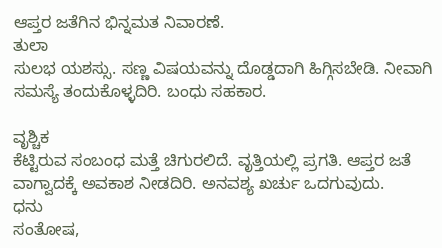ಆಪ್ತರ ಜತೆಗಿನ ಭಿನ್ನಮತ ನಿವಾರಣೆ.
ತುಲಾ
ಸುಲಭ ಯಶಸ್ಸು. ಸಣ್ಣ ವಿಷಯವನ್ನು ದೊಡ್ಡದಾಗಿ ಹಿಗ್ಗಿಸಬೇಡಿ. ನೀವಾಗಿ ಸಮಸ್ಯೆ ತಂದುಕೊಳ್ಳದಿರಿ. ಬಂಧು ಸಹಕಾರ.

ವೃಶ್ಚಿಕ
ಕೆಟ್ಟಿರುವ ಸಂಬಂಧ ಮತ್ತೆ ಚಿಗುರಲಿದೆ. ವೃತ್ತಿಯಲ್ಲಿ ಪ್ರಗತಿ. ಆಪ್ತರ ಜತೆ ವಾಗ್ವಾದಕ್ಕೆ ಅವಕಾಶ ನೀಡದಿರಿ. ಅನವಶ್ಯ ಖರ್ಚು ಒದಗುವುದು.
ಧನು
ಸಂತೋಷ,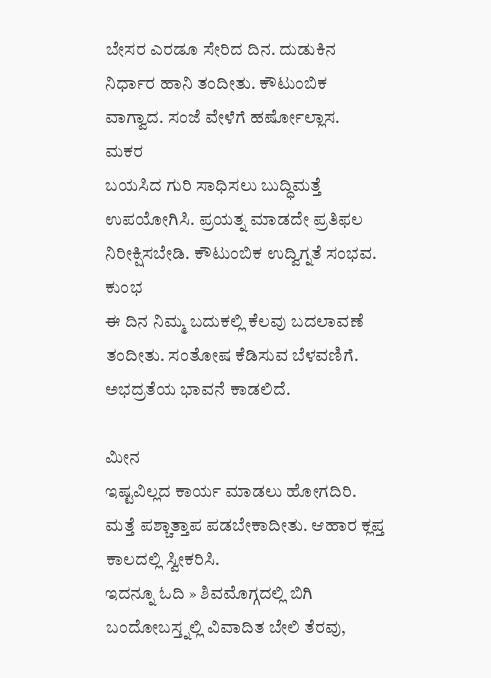ಬೇಸರ ಎರಡೂ ಸೇರಿದ ದಿನ. ದುಡುಕಿನ ನಿರ್ಧಾರ ಹಾನಿ ತಂದೀತು. ಕೌಟುಂಬಿಕ ವಾಗ್ವಾದ. ಸಂಜೆ ವೇಳೆಗೆ ಹರ್ಷೋಲ್ಲಾಸ.
ಮಕರ
ಬಯಸಿದ ಗುರಿ ಸಾಧಿಸಲು ಬುದ್ಧಿಮತ್ತೆ ಉಪಯೋಗಿಸಿ. ಪ್ರಯತ್ನ ಮಾಡದೇ ಪ್ರತಿಫಲ ನಿರೀಕ್ಷಿಸಬೇಡಿ. ಕೌಟುಂಬಿಕ ಉದ್ವಿಗ್ನತೆ ಸಂಭವ.
ಕುಂಭ
ಈ ದಿನ ನಿಮ್ಮ ಬದುಕಲ್ಲಿ ಕೆಲವು ಬದಲಾವಣೆ ತಂದೀತು. ಸಂತೋಷ ಕೆಡಿಸುವ ಬೆಳವಣಿಗೆ. ಅಭದ್ರತೆಯ ಭಾವನೆ ಕಾಡಲಿದೆ.

ಮೀನ
ಇಷ್ಟವಿಲ್ಲದ ಕಾರ್ಯ ಮಾಡಲು ಹೋಗದಿರಿ. ಮತ್ತೆ ಪಶ್ಚಾತ್ತಾಪ ಪಡಬೇಕಾದೀತು. ಆಹಾರ ಕ್ಲಪ್ತ ಕಾಲದಲ್ಲಿ ಸ್ವೀಕರಿಸಿ.
ಇದನ್ನೂ ಓದಿ » ಶಿವಮೊಗ್ಗದಲ್ಲಿ ಬಿಗಿ ಬಂದೋಬಸ್ತ್ನಲ್ಲಿ ವಿವಾದಿತ ಬೇಲಿ ತೆರವು,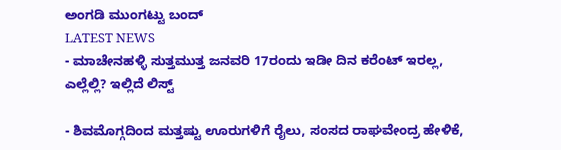ಅಂಗಡಿ ಮುಂಗಟ್ಟು ಬಂದ್
LATEST NEWS
- ಮಾಚೇನಹಳ್ಳಿ ಸುತ್ತಮುತ್ತ ಜನವರಿ 17ರಂದು ಇಡೀ ದಿನ ಕರೆಂಟ್ ಇರಲ್ಲ, ಎಲ್ಲೆಲ್ಲಿ? ಇಲ್ಲಿದೆ ಲಿಸ್ಟ್

- ಶಿವಮೊಗ್ಗದಿಂದ ಮತ್ತಷ್ಟು ಊರುಗಳಿಗೆ ರೈಲು, ಸಂಸದ ರಾಘವೇಂದ್ರ ಹೇಳಿಕೆ,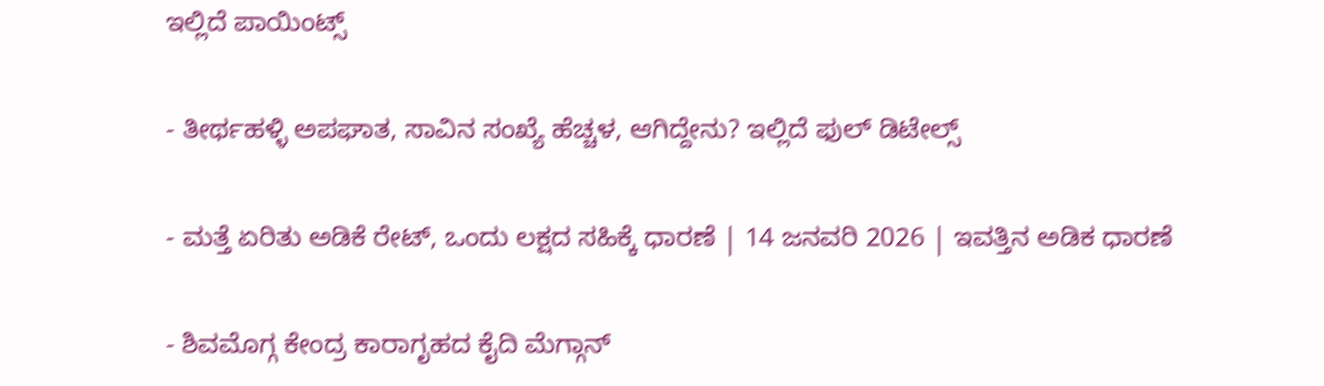ಇಲ್ಲಿದೆ ಪಾಯಿಂಟ್ಸ್

- ತೀರ್ಥಹಳ್ಳಿ ಅಪಘಾತ, ಸಾವಿನ ಸಂಖ್ಯೆ ಹೆಚ್ಚಳ, ಆಗಿದ್ದೇನು? ಇಲ್ಲಿದೆ ಫುಲ್ ಡಿಟೇಲ್ಸ್

- ಮತ್ತೆ ಏರಿತು ಅಡಿಕೆ ರೇಟ್, ಒಂದು ಲಕ್ಷದ ಸಹಿಕ್ಕೆ ಧಾರಣೆ | 14 ಜನವರಿ 2026 | ಇವತ್ತಿನ ಅಡಿಕ ಧಾರಣೆ

- ಶಿವಮೊಗ್ಗ ಕೇಂದ್ರ ಕಾರಾಗೃಹದ ಕೈದಿ ಮೆಗ್ಗಾನ್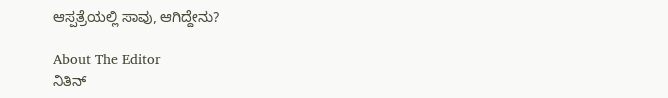ಆಸ್ಪತ್ರೆಯಲ್ಲಿ ಸಾವು, ಆಗಿದ್ದೇನು?

About The Editor
ನಿತಿನ್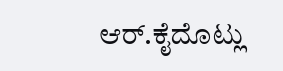ಆರ್.ಕೈದೊಟ್ಲು